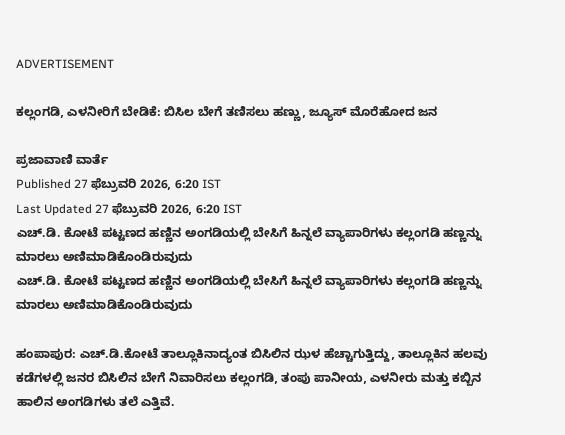ADVERTISEMENT

ಕಲ್ಲಂಗಡಿ, ಎಳನೀರಿಗೆ ಬೇಡಿಕೆ: ಬಿಸಿಲ ಬೇಗೆ ತಣಿಸಲು ಹಣ್ಣು, ಜ್ಯೂಸ್‌ ಮೊರೆಹೋದ ಜನ

ಪ್ರಜಾವಾಣಿ ವಾರ್ತೆ
Published 27 ಫೆಬ್ರುವರಿ 2026, 6:20 IST
Last Updated 27 ಫೆಬ್ರುವರಿ 2026, 6:20 IST
ಎಚ್.ಡಿ. ಕೋಟೆ ಪಟ್ಟಣದ ಹಣ್ಣಿನ ಅಂಗಡಿಯಲ್ಲಿ ಬೇಸಿಗೆ ಹಿನ್ನಲೆ ವ್ಯಾಪಾರಿಗಳು ಕಲ್ಲಂಗಡಿ ಹಣ್ಣನ್ನು ಮಾರಲು ಅಣಿಮಾಡಿಕೊಂಡಿರುವುದು
ಎಚ್.ಡಿ. ಕೋಟೆ ಪಟ್ಟಣದ ಹಣ್ಣಿನ ಅಂಗಡಿಯಲ್ಲಿ ಬೇಸಿಗೆ ಹಿನ್ನಲೆ ವ್ಯಾಪಾರಿಗಳು ಕಲ್ಲಂಗಡಿ ಹಣ್ಣನ್ನು ಮಾರಲು ಅಣಿಮಾಡಿಕೊಂಡಿರುವುದು

ಹಂಪಾಪುರ: ಎಚ್.ಡಿ.ಕೋಟೆ ತಾಲ್ಲೂಕಿನಾದ್ಯಂತ ಬಿಸಿಲಿನ ಝಳ ಹೆಚ್ಚಾಗುತ್ತಿದ್ದು, ತಾಲ್ಲೂಕಿನ ಹಲವು ಕಡೆಗಳಲ್ಲಿ ಜನರ ಬಿಸಿಲಿನ ಬೇಗೆ ನಿವಾರಿಸಲು ಕಲ್ಲಂಗಡಿ, ತಂಪು ಪಾನೀಯ, ಎಳನೀರು ಮತ್ತು ಕಬ್ಬಿನ ಹಾಲಿನ ಅಂಗಡಿಗಳು ತಲೆ ಎತ್ತಿವೆ.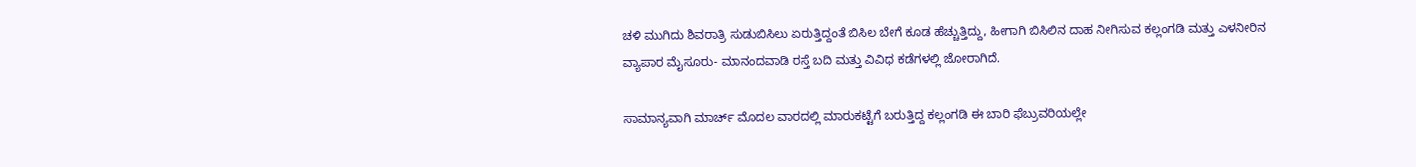ಚಳಿ ಮುಗಿದು ಶಿವರಾತ್ರಿ ಸುಡುಬಿಸಿಲು ಏರುತ್ತಿದ್ದಂತೆ ಬಿಸಿಲ ಬೇಗೆ ಕೂಡ ಹೆಚ್ಚುತ್ತಿದ್ದು, ಹೀಗಾಗಿ ಬಿಸಿಲಿನ ದಾಹ ನೀಗಿಸುವ ಕಲ್ಲಂಗಡಿ ಮತ್ತು ಎಳನೀರಿನ ವ್ಯಾಪಾರ ಮೈಸೂರು- ಮಾನಂದವಾಡಿ ರಸ್ತೆ ಬದಿ ಮತ್ತು ವಿವಿಧ ಕಡೆಗಳಲ್ಲಿ ಜೋರಾಗಿದೆ.

ಸಾಮಾನ್ಯವಾಗಿ ಮಾರ್ಚ್ ಮೊದಲ ವಾರದಲ್ಲಿ ಮಾರುಕಟ್ಟೆಗೆ ಬರುತ್ತಿದ್ದ ಕಲ್ಲಂಗಡಿ ಈ ಬಾರಿ ಫೆಬ್ರುವರಿಯಲ್ಲೇ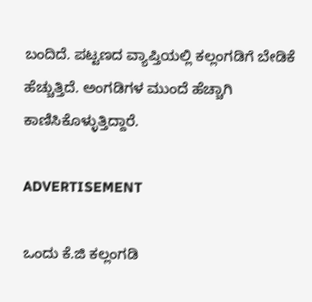ಬಂದಿದೆ. ಪಟ್ಟಣದ ವ್ಯಾಪ್ತಿಯಲ್ಲಿ ಕಲ್ಲಂಗಡಿಗೆ ಬೇಡಿಕೆ ಹೆಚ್ಚುತ್ತಿದೆ. ಅಂಗಡಿಗಳ ಮುಂದೆ ಹೆಚ್ಚಾಗಿ ಕಾಣಿಸಿಕೊಳ್ಳುತ್ತಿದ್ದಾರೆ.

ADVERTISEMENT

ಒಂದು ಕೆ.ಜಿ ಕಲ್ಲಂಗಡಿ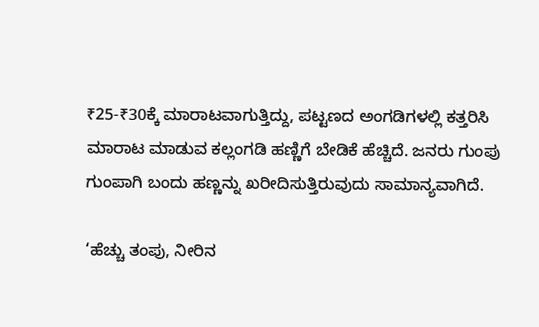₹25-₹30ಕ್ಕೆ ಮಾರಾಟವಾಗುತ್ತಿದ್ದು, ಪಟ್ಟಣದ ಅಂಗಡಿಗಳಲ್ಲಿ ಕತ್ತರಿಸಿ ಮಾರಾಟ ಮಾಡುವ ಕಲ್ಲಂಗಡಿ ಹಣ್ಣಿಗೆ ಬೇಡಿಕೆ ಹೆಚ್ಚಿದೆ. ಜನರು ಗುಂಪು ಗುಂಪಾಗಿ ಬಂದು ಹಣ್ಣನ್ನು ಖರೀದಿಸುತ್ತಿರುವುದು ಸಾಮಾನ್ಯವಾಗಿದೆ.

‘ಹೆಚ್ಚು ತಂಪು, ನೀರಿನ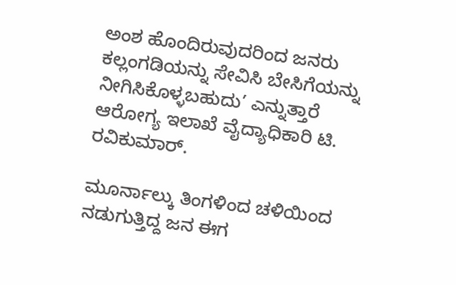ಅಂಶ ಹೊಂದಿರುವುದರಿಂದ ಜನರು ಕಲ್ಲಂಗಡಿಯನ್ನು ಸೇವಿಸಿ ಬೇಸಿಗೆಯನ್ನು ನೀಗಿಸಿಕೊಳ್ಳಬಹುದು’ ಎನ್ನುತ್ತಾರೆ ಆರೋಗ್ಯ ಇಲಾಖೆ ವೈದ್ಯಾಧಿಕಾರಿ ಟಿ. ರವಿಕುಮಾರ್.

ಮೂರ್ನಾಲ್ಕು ತಿಂಗಳಿಂದ ಚಳಿಯಿಂದ ನಡುಗುತ್ತಿದ್ದ ಜನ ಈಗ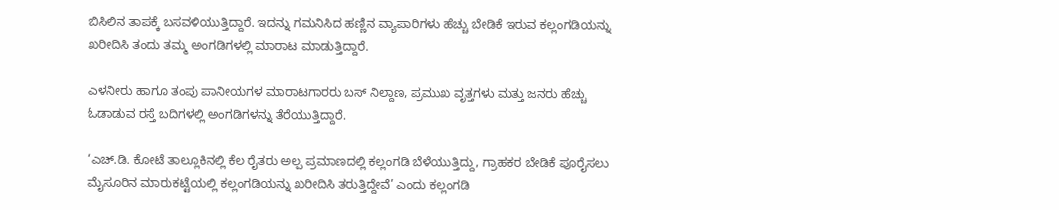ಬಿಸಿಲಿನ ತಾಪಕ್ಕೆ ಬಸವಳಿಯುತ್ತಿದ್ದಾರೆ. ಇದನ್ನು ಗಮನಿಸಿದ ಹಣ್ಣಿನ ವ್ಯಾಪಾರಿಗಳು ಹೆಚ್ಚು ಬೇಡಿಕೆ ಇರುವ ಕಲ್ಲಂಗಡಿಯನ್ನು ಖರೀದಿಸಿ ತಂದು ತಮ್ಮ ಅಂಗಡಿಗಳಲ್ಲಿ ಮಾರಾಟ ಮಾಡುತ್ತಿದ್ದಾರೆ.

ಎಳನೀರು ಹಾಗೂ ತಂಪು ಪಾನೀಯಗಳ ಮಾರಾಟಗಾರರು ಬಸ್ ನಿಲ್ದಾಣ, ಪ್ರಮುಖ ವೃತ್ತಗಳು ಮತ್ತು ಜನರು ಹೆಚ್ಚು ಓಡಾಡುವ ರಸ್ತೆ ಬದಿಗಳಲ್ಲಿ ಅಂಗಡಿಗಳನ್ನು ತೆರೆಯುತ್ತಿದ್ದಾರೆ.

‘ಎಚ್.ಡಿ. ಕೋಟೆ ತಾಲ್ಲೂಕಿನಲ್ಲಿ ಕೆಲ ರೈತರು ಅಲ್ಪ ಪ್ರಮಾಣದಲ್ಲಿ ಕಲ್ಲಂಗಡಿ ಬೆಳೆಯುತ್ತಿದ್ದು, ಗ್ರಾಹಕರ ಬೇಡಿಕೆ ಪೂರೈಸಲು ಮೈಸೂರಿನ ಮಾರುಕಟ್ಟೆಯಲ್ಲಿ ಕಲ್ಲಂಗಡಿಯನ್ನು ಖರೀದಿಸಿ ತರುತ್ತಿದ್ದೇವೆ’ ಎಂದು ಕಲ್ಲಂಗಡಿ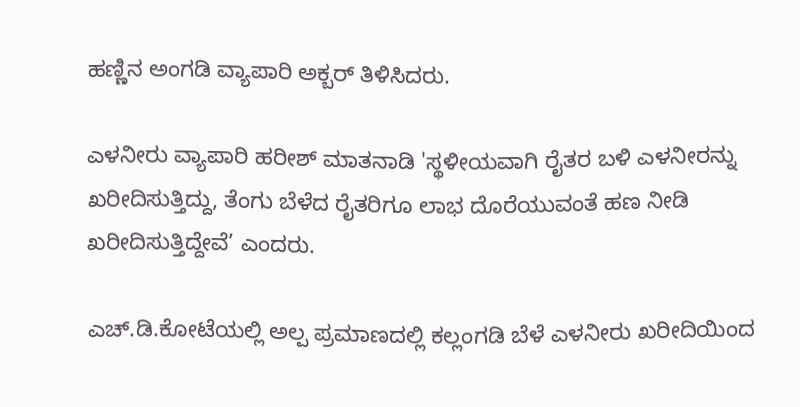ಹಣ್ಣಿನ ಅಂಗಡಿ ವ್ಯಾಪಾರಿ ಅಕ್ಬರ್ ತಿಳಿಸಿದರು.

ಎಳನೀರು ವ್ಯಾಪಾರಿ ಹರೀಶ್ ಮಾತನಾಡಿ 'ಸ್ಥಳೀಯವಾಗಿ ರೈತರ ಬಳಿ ಎಳನೀರನ್ನು ಖರೀದಿಸುತ್ತಿದ್ದು, ತೆಂಗು ಬೆಳೆದ ರೈತರಿಗೂ ಲಾಭ ದೊರೆಯುವಂತೆ ಹಣ ನೀಡಿ ಖರೀದಿಸುತ್ತಿದ್ದೇವೆ’ ಎಂದರು.

ಎಚ್.ಡಿ.ಕೋಟೆಯಲ್ಲಿ ಅಲ್ಪ ಪ್ರಮಾಣದಲ್ಲಿ ಕಲ್ಲಂಗಡಿ ಬೆಳೆ ಎಳನೀರು ಖರೀದಿಯಿಂದ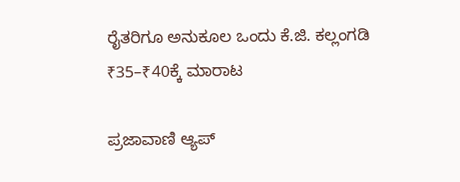ರೈತರಿಗೂ ಅನುಕೂಲ ಒಂದು ಕೆ.ಜಿ. ಕಲ್ಲಂಗಡಿ ₹35–₹40ಕ್ಕೆ ಮಾರಾಟ

ಪ್ರಜಾವಾಣಿ ಆ್ಯಪ್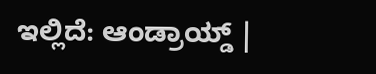ಇಲ್ಲಿದೆ: ಆಂಡ್ರಾಯ್ಡ್ |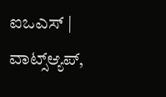ಐಒಎಸ್ | ವಾಟ್ಸ್ಆ್ಯಪ್,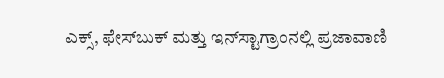ಎಕ್ಸ್, ಫೇಸ್‌ಬುಕ್ ಮತ್ತು ಇನ್‌ಸ್ಟಾಗ್ರಾಂನಲ್ಲಿ ಪ್ರಜಾವಾಣಿ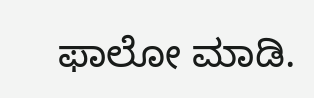ಫಾಲೋ ಮಾಡಿ.